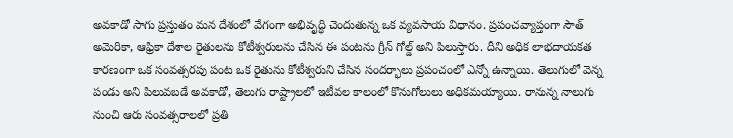అవకాడో సాగు ప్రస్తుతం మన దేశంలో వేగంగా అభివృద్ధి చెందుతున్న ఒక వ్యవసాయ విధానం. ప్రపంచవ్యాప్తంగా సౌత్ అమెరికా, ఆఫ్రికా దేశాల రైతులను కోటీశ్వరులను చేసిన ఈ పంటను గ్రీన్ గోల్డ్ అని పిలుస్తారు. దీని అధిక లాభదాయకత కారణంగా ఒక సంవత్సరపు పంట ఒక రైతును కోటీశ్వరుని చేసిన సందర్భాలు ప్రపంచంలో ఎన్నో ఉన్నాయి. తెలుగులో వెన్న పండు అని పిలువబడే అవకాడో, తెలుగు రాష్ట్రాలలో ఇటీవల కాలంలో కొనుగోలులు అధికమయ్యాయి. రానున్న నాలుగు నుంచి ఆరు సంవత్సరాలలో ప్రతి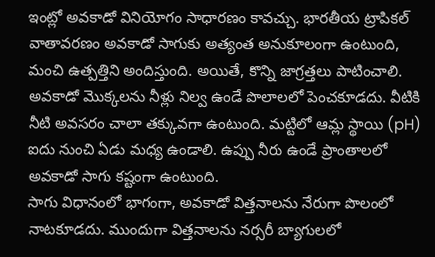ఇంట్లో అవకాడో వినియోగం సాధారణం కావచ్చు. భారతీయ ట్రాపికల్ వాతావరణం అవకాడో సాగుకు అత్యంత అనుకూలంగా ఉంటుంది, మంచి ఉత్పత్తిని అందిస్తుంది. అయితే, కొన్ని జాగ్రత్తలు పాటించాలి. అవకాడో మొక్కలను నీళ్లు నిల్వ ఉండే పొలాలలో పెంచకూడదు. వీటికి నీటి అవసరం చాలా తక్కువగా ఉంటుంది. మట్టిలో ఆమ్ల స్థాయి (pH) ఐదు నుంచి ఏడు మధ్య ఉండాలి. ఉప్పు నీరు ఉండే ప్రాంతాలలో అవకాడో సాగు కష్టంగా ఉంటుంది.
సాగు విధానంలో భాగంగా, అవకాడో విత్తనాలను నేరుగా పొలంలో నాటకూడదు. ముందుగా విత్తనాలను నర్సరీ బ్యాగులలో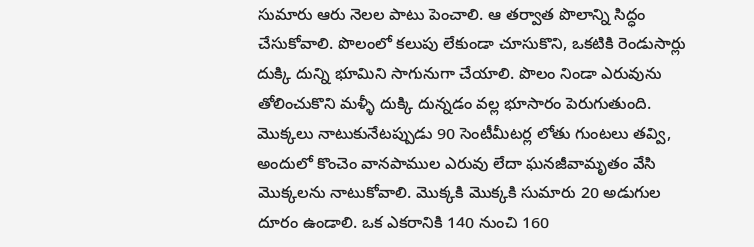సుమారు ఆరు నెలల పాటు పెంచాలి. ఆ తర్వాత పొలాన్ని సిద్ధం చేసుకోవాలి. పొలంలో కలుపు లేకుండా చూసుకొని, ఒకటికి రెండుసార్లు దుక్కి దున్ని భూమిని సాగునుగా చేయాలి. పొలం నిండా ఎరువును తోలించుకొని మళ్ళీ దుక్కి దున్నడం వల్ల భూసారం పెరుగుతుంది. మొక్కలు నాటుకునేటప్పుడు 90 సెంటీమీటర్ల లోతు గుంటలు తవ్వి, అందులో కొంచెం వానపాముల ఎరువు లేదా ఘనజీవామృతం వేసి మొక్కలను నాటుకోవాలి. మొక్కకి మొక్కకి సుమారు 20 అడుగుల దూరం ఉండాలి. ఒక ఎకరానికి 140 నుంచి 160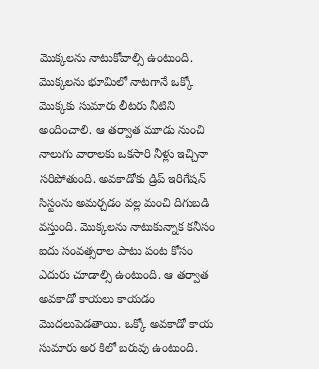మొక్కలను నాటుకోవాల్సి ఉంటుంది. మొక్కలను భూమిలో నాటగానే ఒక్కో మొక్కకు సుమారు లీటరు నీటిని అందించాలి. ఆ తర్వాత మూడు నుంచి నాలుగు వారాలకు ఒకసారి నీళ్లు ఇచ్చినా సరిపోతుంది. అవకాడోకు డ్రిప్ ఇరిగేషన్ సిస్టంను అమర్చడం వల్ల మంచి దిగుబడి వస్తుంది. మొక్కలను నాటుకున్నాక కనీసం ఐదు సంవత్సరాల పాటు పంట కోసం ఎదురు చూడాల్సి ఉంటుంది. ఆ తర్వాత అవకాడో కాయలు కాయడం మొదలుపెడతాయి. ఒక్కో అవకాడో కాయ సుమారు అర కిలో బరువు ఉంటుంది.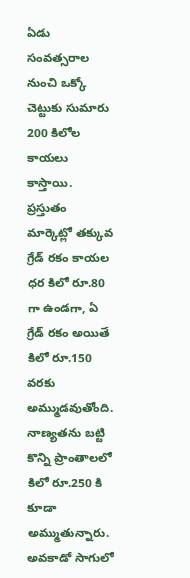ఏడు సంవత్సరాల నుంచి ఒక్కో చెట్టుకు సుమారు 200 కిలోల కాయలు కాస్తాయి. ప్రస్తుతం మార్కెట్లో తక్కువ గ్రేడ్ రకం కాయల ధర కిలో రూ.80 గా ఉండగా, ఏ గ్రేడ్ రకం అయితే కిలో రూ.150 వరకు అమ్ముడవుతోంది. నాణ్యతను బట్టి కొన్ని ప్రాంతాలలో కిలో రూ.250 కి కూడా అమ్ముతున్నారు. అవకాడో సాగులో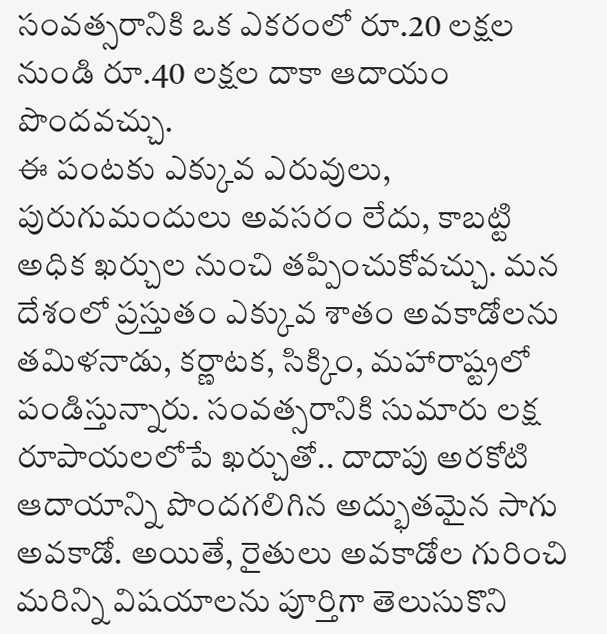సంవత్సరానికి ఒక ఎకరంలో రూ.20 లక్షల నుండి రూ.40 లక్షల దాకా ఆదాయం పొందవచ్చు.
ఈ పంటకు ఎక్కువ ఎరువులు, పురుగుమందులు అవసరం లేదు, కాబట్టి అధిక ఖర్చుల నుంచి తప్పించుకోవచ్చు. మన దేశంలో ప్రస్తుతం ఎక్కువ శాతం అవకాడోలను తమిళనాడు, కర్ణాటక, సిక్కిం, మహారాష్ట్రలో పండిస్తున్నారు. సంవత్సరానికి సుమారు లక్ష రూపాయలలోపే ఖర్చుతో.. దాదాపు అరకోటి ఆదాయాన్ని పొందగలిగిన అద్భుతమైన సాగు అవకాడో. అయితే, రైతులు అవకాడోల గురించి మరిన్ని విషయాలను పూర్తిగా తెలుసుకొని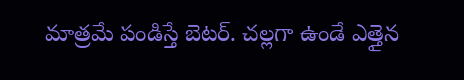మాత్రమే పండిస్తే బెటర్. చల్లగా ఉండే ఎత్తైన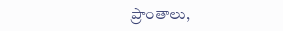ప్రాంతాలు,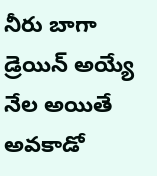నీరు బాగా డ్రెయిన్ అయ్యే నేల అయితే అవకాడో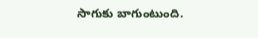సాగుకు బాగుంటుంది.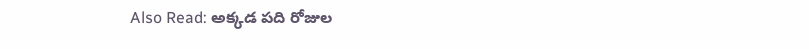Also Read: అక్కడ పది రోజుల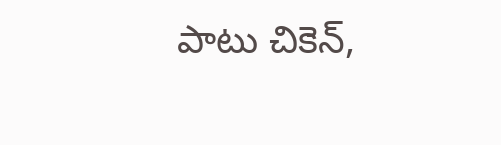పాటు చికెన్,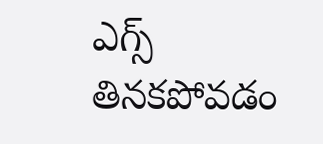ఎగ్స్ తినకపోవడం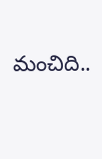మంచిది..